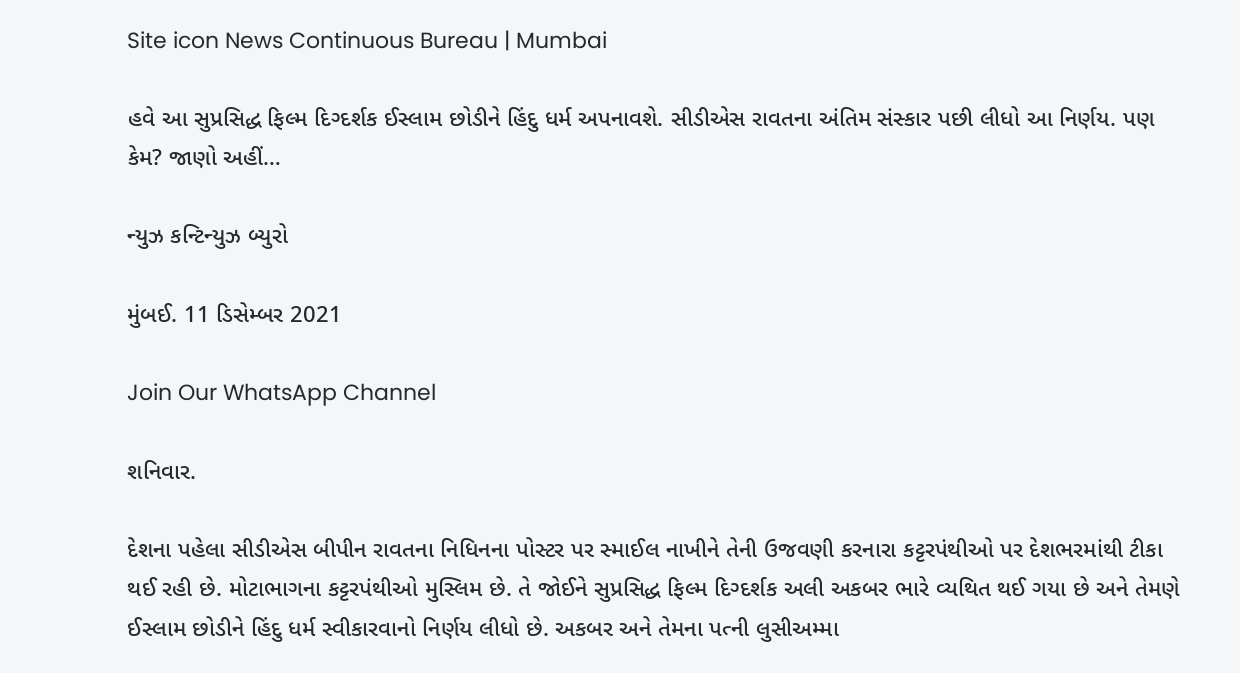Site icon News Continuous Bureau | Mumbai

હવે આ સુપ્રસિદ્ધ ફિલ્મ દિગ્દર્શક ઈસ્લામ છોડીને હિંદુ ધર્મ અપનાવશે. સીડીએસ રાવતના અંતિમ સંસ્કાર પછી લીધો આ નિર્ણય. પણ કેમ? જાણો અહીં…

ન્યુઝ કન્ટિન્યુઝ બ્યુરો

મુંબઈ. 11 ડિસેમ્બર 2021

Join Our WhatsApp Channel

શનિવાર.

દેશના પહેલા સીડીએસ બીપીન રાવતના નિધિનના પોસ્ટર પર સ્માઈલ નાખીને તેની ઉજવણી કરનારા કટ્ટરપંથીઓ પર દેશભરમાંથી ટીકા થઈ રહી છે. મોટાભાગના કટ્ટરપંથીઓ મુસ્લિમ છે. તે જોઈને સુપ્રસિદ્ધ ફિલ્મ દિગ્દર્શક અલી અકબર ભારે વ્યથિત થઈ ગયા છે અને તેમણે ઈસ્લામ છોડીને હિંદુ ધર્મ સ્વીકારવાનો નિર્ણય લીધો છે. અકબર અને તેમના પત્ની લુસીઅમ્મા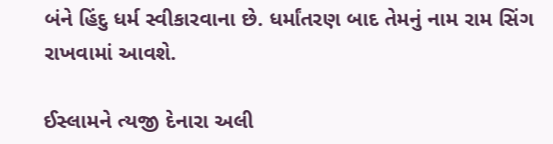બંને હિંદુ ધર્મ સ્વીકારવાના છે. ધર્માંતરણ બાદ તેમનું નામ રામ સિંગ રાખવામાં આવશે.

ઈસ્લામને ત્યજી દેનારા અલી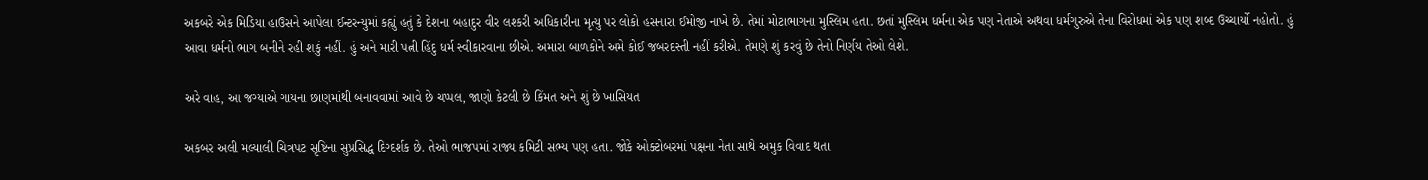અકબરે એક મિડિયા હાઉસને આપેલા ઈન્ટરન્યુમાં કહ્યું હતું કે દેશના બહાદુર વીર લશ્કરી અધિકારીના મૃત્યુ પર લોકો હસનારા ઈમોજી નાખે છે. તેમાં મોટાભાગના મુસ્લિમ હતા. છતાં મુસ્લિમ ધર્મના એક પણ નેતાએ અથવા ધર્મગુરુએ તેના વિરોધમાં એક પણ શબ્દ ઉચ્ચાર્યો નહોતો. હું આવા ધર્મનો ભાગ બનીને રહી શકું નહીં. હું અને મારી પત્ની હિંદુ ધર્મ સ્વીકારવાના છીએ. અમારા બાળકોને અમે કોઈ જબરદસ્તી નહીં કરીએ. તેમણે શું કરવું છે તેનો નિર્ણય તેઓ લેશે.

અરે વાહ, આ જગ્યાએ ગાયના છાણમાંથી બનાવવામાં આવે છે ચપ્પલ, જાણો કેટલી છે કિંમત અને શું છે ખાસિયત

અકબર અલી મલ્યાલી ચિત્રપટ સૃષ્ટિના સુપ્રસિદ્ધ દિગ્દર્શક છે. તેઓ ભાજપમાં રાજ્ય કમિટી સભ્ય પણ હતા. જોકે ઓક્ટોબરમાં પક્ષના નેતા સાથે અમુક વિવાદ થતા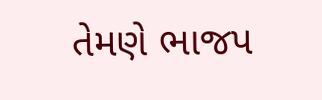તેમણે ભાજપ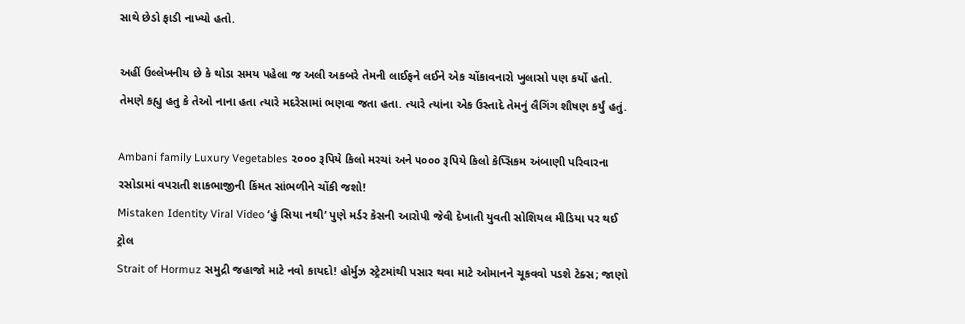સાથે છેડો ફાડી નાખ્યો હતો.

અહીં ઉલ્લેખનીય છે કે થોડા સમય પહેલા જ અલી અકબરે તેમની લાઈફને લઈને એક ચોંકાવનારો ખુલાસો પણ કર્યો હતો. તેમણે કહ્યુ હતુ કે તેઓ નાના હતા ત્યારે મદરેસામાં ભણવા જતા હતા. ત્યારે ત્યાંના એક ઉસ્તાદે તેમનું લૈગિંગ શૌષણ કર્યું હતું.

Ambani family Luxury Vegetables ૨૦૦૦ રૂપિયે કિલો મરચાં અને ૫૦૦૦ રૂપિયે કિલો કેપ્સિકમ અંબાણી પરિવારના રસોડામાં વપરાતી શાકભાજીની કિંમત સાંભળીને ચોંકી જશો!
Mistaken Identity Viral Video ‘હું સિયા નથી’ પુણે મર્ડર કેસની આરોપી જેવી દેખાતી યુવતી સોશિયલ મીડિયા પર થઈ ટ્રોલ
Strait of Hormuz સમુદ્રી જહાજો માટે નવો કાયદો! હોર્મુઝ સ્ટ્રેટમાંથી પસાર થવા માટે ઓમાનને ચૂકવવો પડશે ટેક્સ; જાણો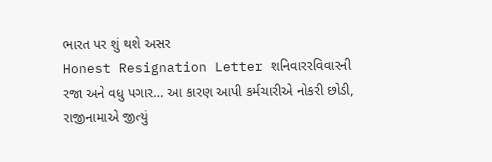ભારત પર શું થશે અસર
Honest Resignation Letter શનિવારરવિવારની રજા અને વધુ પગાર… આ કારણ આપી કર્મચારીએ નોકરી છોડી, રાજીનામાએ જીત્યું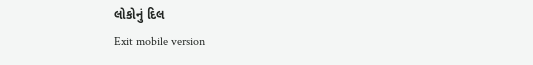લોકોનું દિલ
Exit mobile version